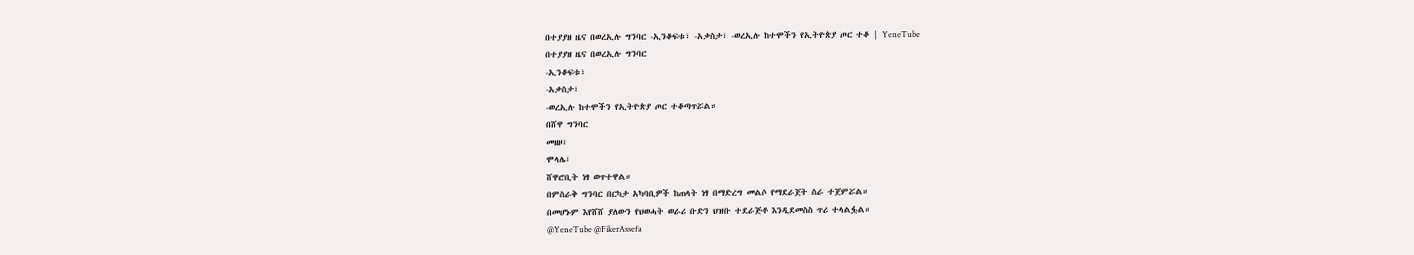በተያያዘ ዜና በወረኢሉ ግንባር -ኢንቆፍቱ፣ -አቃስታ፣ -ወረኢሉ ከተሞችን የኢትዮጵያ ጦር ተቆ | YeneTube
በተያያዘ ዜና በወረኢሉ ግንባር
-ኢንቆፍቱ፣
-አቃስታ፣
-ወረኢሉ ከተሞችን የኢትዮጵያ ጦር ተቆጣጥሯል።
በሸዋ ግንባር
መዘዞ፣
ሞላሌ፣
ሸዋሮቢት ነፃ ወጥተዋል።
በምስራቅ ግንባር በርካታ አካባቢዎች ከጠላት ነፃ በማድረግ መልሶ የማደራጀት ስራ ተጀምሯል።
በመሆኑም እየሸሸ ያለውን የህወሓት ወራሪ ቡድን ህዝቡ ተደራጅቶ እንዲደመስስ ጥሪ ተላልፏል።
@YeneTube @FikerAssefa